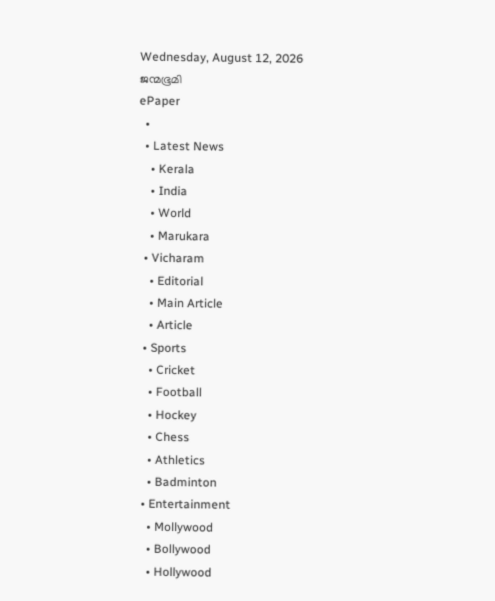Wednesday, August 12, 2026
ജന്മഭൂമി
ePaper
  •
  • Latest News
    • Kerala
    • India
    • World
    • Marukara
  • Vicharam
    • Editorial
    • Main Article
    • Article
  • Sports
    • Cricket
    • Football
    • Hockey
    • Chess
    • Athletics
    • Badminton
  • Entertainment
    • Mollywood
    • Bollywood
    • Hollywood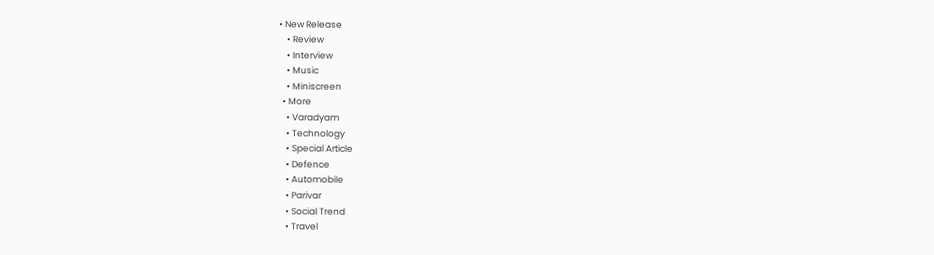• New Release
    • Review
    • Interview
    • Music
    • Miniscreen
  • More
    • Varadyam
    • Technology
    • Special Article
    • Defence
    • Automobile
    • Parivar
    • Social Trend
    • Travel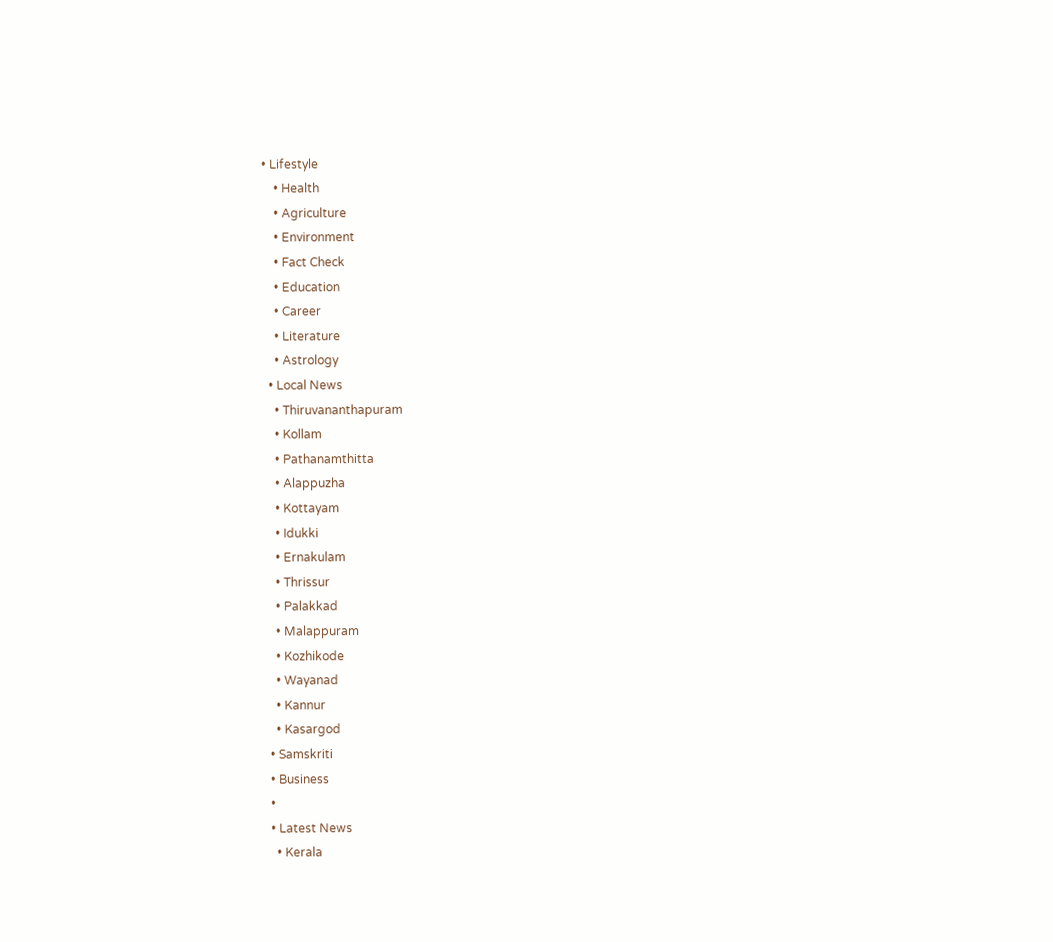• Lifestyle
    • Health
    • Agriculture
    • Environment
    • Fact Check
    • Education
    • Career
    • Literature
    • Astrology
  • Local News
    • Thiruvananthapuram
    • Kollam
    • Pathanamthitta
    • Alappuzha
    • Kottayam
    • Idukki
    • Ernakulam
    • Thrissur
    • Palakkad
    • Malappuram
    • Kozhikode
    • Wayanad
    • Kannur
    • Kasargod
  • Samskriti
  • Business
  •
  • Latest News
    • Kerala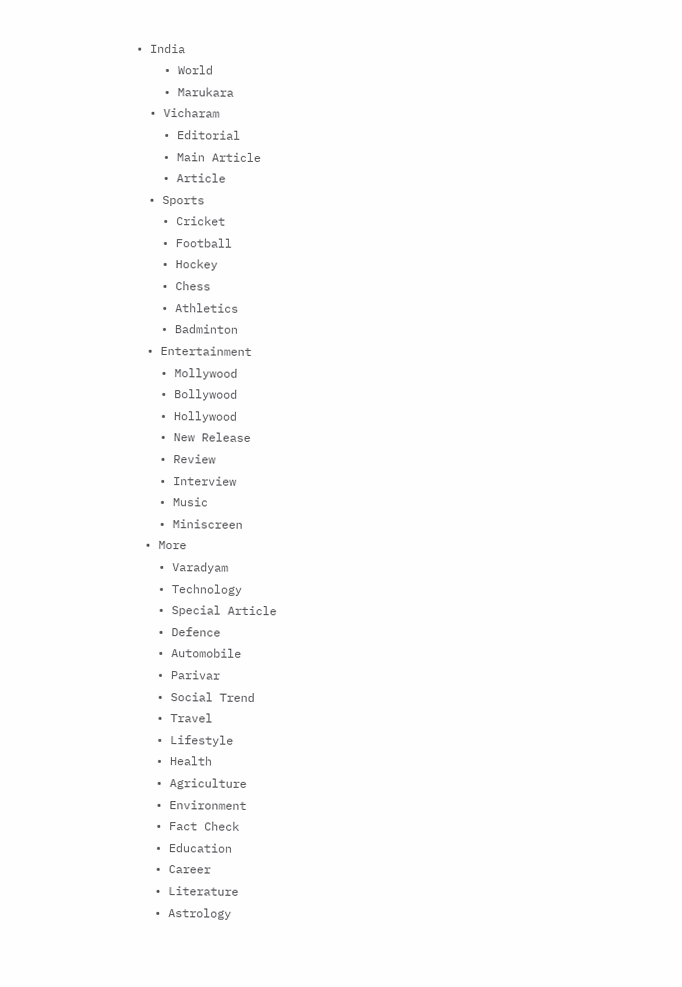• India
    • World
    • Marukara
  • Vicharam
    • Editorial
    • Main Article
    • Article
  • Sports
    • Cricket
    • Football
    • Hockey
    • Chess
    • Athletics
    • Badminton
  • Entertainment
    • Mollywood
    • Bollywood
    • Hollywood
    • New Release
    • Review
    • Interview
    • Music
    • Miniscreen
  • More
    • Varadyam
    • Technology
    • Special Article
    • Defence
    • Automobile
    • Parivar
    • Social Trend
    • Travel
    • Lifestyle
    • Health
    • Agriculture
    • Environment
    • Fact Check
    • Education
    • Career
    • Literature
    • Astrology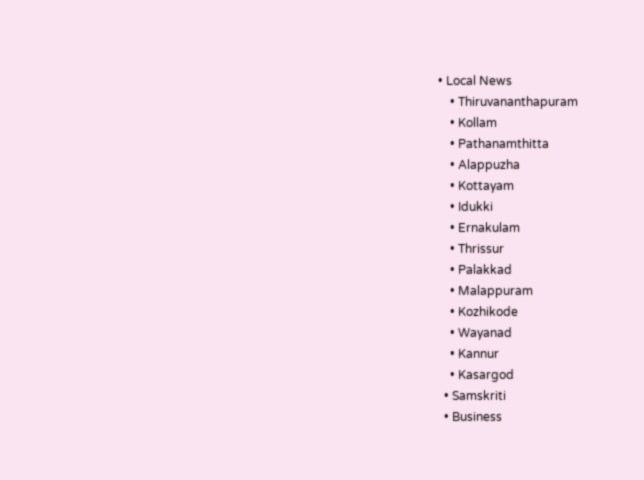• Local News
    • Thiruvananthapuram
    • Kollam
    • Pathanamthitta
    • Alappuzha
    • Kottayam
    • Idukki
    • Ernakulam
    • Thrissur
    • Palakkad
    • Malappuram
    • Kozhikode
    • Wayanad
    • Kannur
    • Kasargod
  • Samskriti
  • Business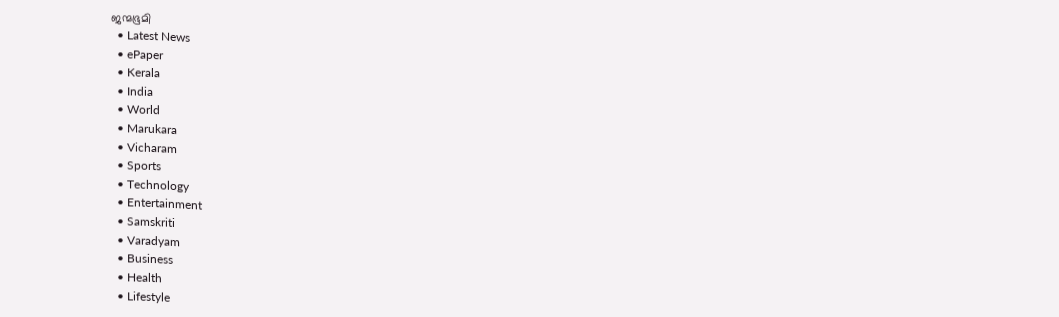ജന്മഭൂമി
  • Latest News
  • ePaper
  • Kerala
  • India
  • World
  • Marukara
  • Vicharam
  • Sports
  • Technology
  • Entertainment
  • Samskriti
  • Varadyam
  • Business
  • Health
  • Lifestyle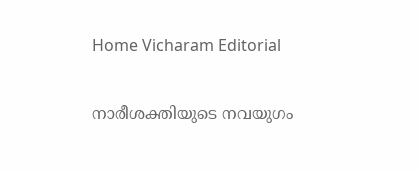Home Vicharam Editorial

നാരീശക്തിയുടെ നവയുഗം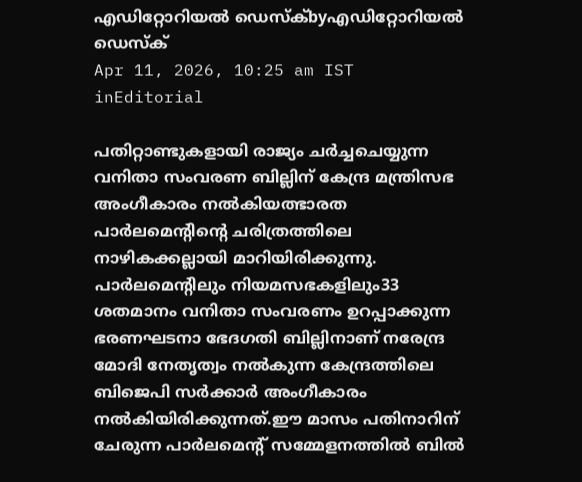എഡിറ്റോറിയൽ ഡെസ്ക്byഎഡിറ്റോറിയൽ ഡെസ്ക്
Apr 11, 2026, 10:25 am IST
inEditorial

പതിറ്റാണ്ടുകളായി രാജ്യം ചര്‍ച്ചചെയ്യുന്ന വനിതാ സംവരണ ബില്ലിന് കേന്ദ്ര മന്ത്രിസഭ അംഗീകാരം നല്‍കിയത്ഭാരത പാര്‍ലമെന്റിന്റെ ചരിത്രത്തിലെ നാഴികക്കല്ലായി മാറിയിരിക്കുന്നു. പാര്‍ലമെന്റിലും നിയമസഭകളിലും33 ശതമാനം വനിതാ സംവരണം ഉറപ്പാക്കുന്ന ഭരണഘടനാ ഭേദഗതി ബില്ലിനാണ് നരേന്ദ്ര മോദി നേതൃത്വം നല്‍കുന്ന കേന്ദ്രത്തിലെ ബിജെപി സര്‍ക്കാര്‍ അംഗീകാരം നല്‍കിയിരിക്കുന്നത്.ഈ മാസം പതിനാറിന് ചേരുന്ന പാര്‍ലമെന്റ് സമ്മേളനത്തില്‍ ബില്‍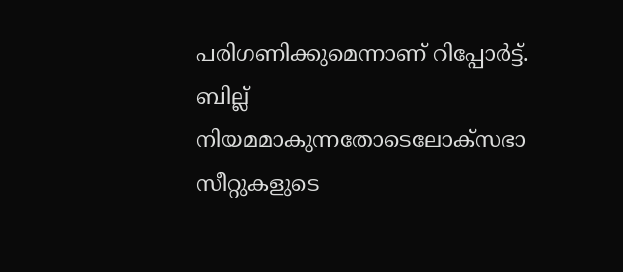പരിഗണിക്കുമെന്നാണ് റിപ്പോര്‍ട്ട്. ബില്ല് നിയമമാകുന്നതോടെലോക്‌സഭാ സീറ്റുകളുടെ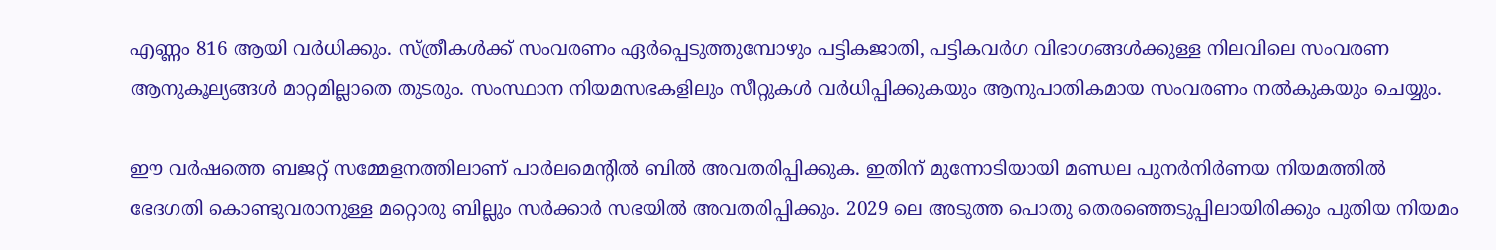എണ്ണം 816 ആയി വര്‍ധിക്കും. സ്ത്രീകള്‍ക്ക് സംവരണം ഏര്‍പ്പെടുത്തുമ്പോഴും പട്ടികജാതി, പട്ടികവര്‍ഗ വിഭാഗങ്ങള്‍ക്കുള്ള നിലവിലെ സംവരണ ആനുകൂല്യങ്ങള്‍ മാറ്റമില്ലാതെ തുടരും. സംസ്ഥാന നിയമസഭകളിലും സീറ്റുകള്‍ വര്‍ധിപ്പിക്കുകയും ആനുപാതികമായ സംവരണം നല്‍കുകയും ചെയ്യും.

ഈ വര്‍ഷത്തെ ബജറ്റ് സമ്മേളനത്തിലാണ് പാര്‍ലമെന്റില്‍ ബില്‍ അവതരിപ്പിക്കുക. ഇതിന് മുന്നോടിയായി മണ്ഡല പുനര്‍നിര്‍ണയ നിയമത്തില്‍ ഭേദഗതി കൊണ്ടുവരാനുള്ള മറ്റൊരു ബില്ലും സര്‍ക്കാര്‍ സഭയില്‍ അവതരിപ്പിക്കും. 2029 ലെ അടുത്ത പൊതു തെരഞ്ഞെടുപ്പിലായിരിക്കും പുതിയ നിയമം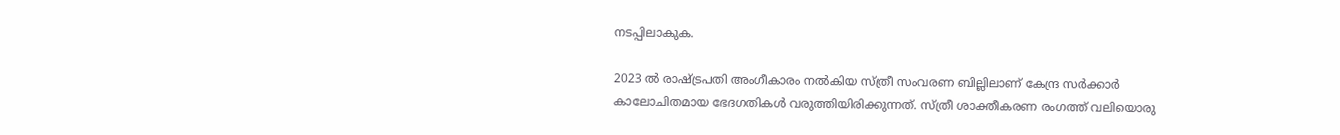നടപ്പിലാകുക.

2023 ല്‍ രാഷ്‌ട്രപതി അംഗീകാരം നല്‍കിയ സ്ത്രീ സംവരണ ബില്ലിലാണ് കേന്ദ്ര സര്‍ക്കാര്‍ കാലോചിതമായ ഭേദഗതികള്‍ വരുത്തിയിരിക്കുന്നത്. സ്ത്രീ ശാക്തീകരണ രംഗത്ത് വലിയൊരു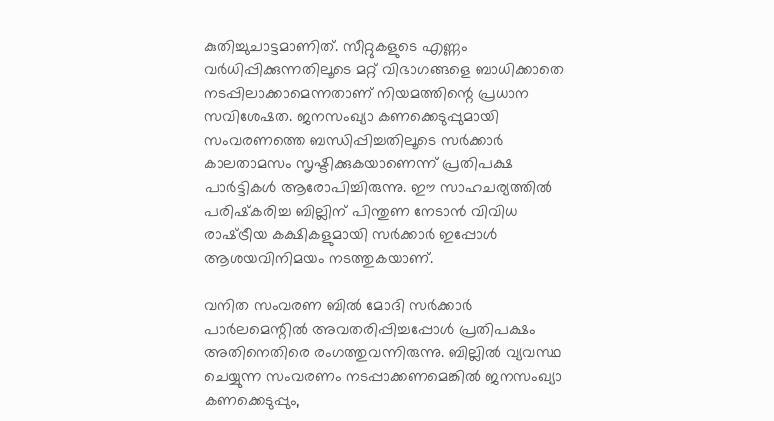കുതിച്ചുചാട്ടമാണിത്. സീറ്റുകളുടെ എണ്ണം വര്‍ധിപ്പിക്കുന്നതിലൂടെ മറ്റ് വിഭാഗങ്ങളെ ബാധിക്കാതെ നടപ്പിലാക്കാമെന്നതാണ് നിയമത്തിന്റെ പ്രധാന സവിശേഷത. ജനസംഖ്യാ കണക്കെടുപ്പുമായി സംവരണത്തെ ബന്ധിപ്പിച്ചതിലൂടെ സര്‍ക്കാര്‍ കാലതാമസം സൃഷ്ടിക്കുകയാണെന്ന് പ്രതിപക്ഷ പാര്‍ട്ടികള്‍ ആരോപിച്ചിരുന്നു. ഈ സാഹചര്യത്തില്‍ പരിഷ്‌കരിച്ച ബില്ലിന് പിന്തുണ നേടാന്‍ വിവിധ രാഷ്‌ട്രീയ കക്ഷികളുമായി സര്‍ക്കാര്‍ ഇപ്പോള്‍ ആശയവിനിമയം നടത്തുകയാണ്.

വനിത സംവരണ ബില്‍ മോദി സര്‍ക്കാര്‍ പാര്‍ലമെന്റില്‍ അവതരിപ്പിച്ചപ്പോള്‍ പ്രതിപക്ഷം അതിനെതിരെ രംഗത്തുവന്നിരുന്നു. ബില്ലില്‍ വ്യവസ്ഥ ചെയ്യുന്ന സംവരണം നടപ്പാക്കണമെങ്കില്‍ ജനസംഖ്യാ കണക്കെടുപ്പും,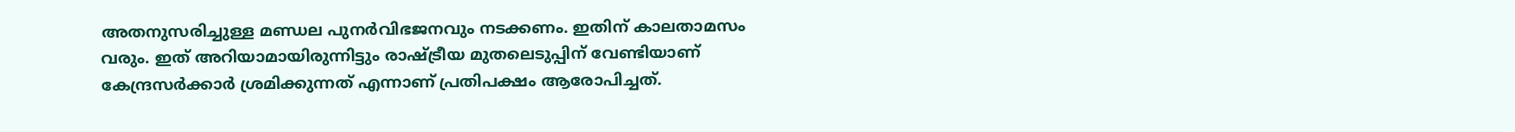അതനുസരിച്ചുള്ള മണ്ഡല പുനര്‍വിഭജനവും നടക്കണം. ഇതിന് കാലതാമസം വരും. ഇത് അറിയാമായിരുന്നിട്ടും രാഷ്‌ട്രീയ മുതലെടുപ്പിന് വേണ്ടിയാണ് കേന്ദ്രസര്‍ക്കാര്‍ ശ്രമിക്കുന്നത് എന്നാണ് പ്രതിപക്ഷം ആരോപിച്ചത്.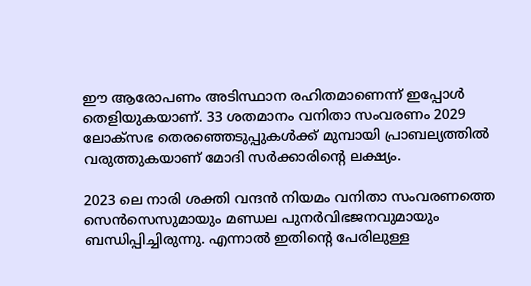ഈ ആരോപണം അടിസ്ഥാന രഹിതമാണെന്ന് ഇപ്പോള്‍ തെളിയുകയാണ്. 33 ശതമാനം വനിതാ സംവരണം 2029 ലോക്‌സഭ തെരഞ്ഞെടുപ്പുകള്‍ക്ക് മുമ്പായി പ്രാബല്യത്തില്‍ വരുത്തുകയാണ് മോദി സര്‍ക്കാരിന്റെ ലക്ഷ്യം.

2023 ലെ നാരി ശക്തി വന്ദന്‍ നിയമം വനിതാ സംവരണത്തെ സെന്‍സെസുമായും മണ്ഡല പുനര്‍വിഭജനവുമായും ബന്ധിപ്പിച്ചിരുന്നു. എന്നാല്‍ ഇതിന്റെ പേരിലുള്ള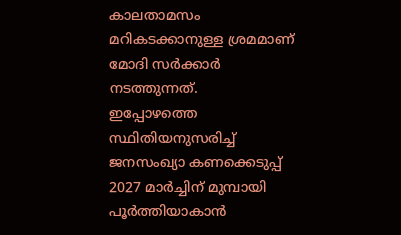കാലതാമസം മറികടക്കാനുള്ള ശ്രമമാണ് മോദി സര്‍ക്കാര്‍ നടത്തുന്നത്.
ഇപ്പോഴത്തെ സ്ഥിതിയനുസരിച്ച് ജനസംഖ്യാ കണക്കെടുപ്പ് 2027 മാര്‍ച്ചിന് മുമ്പായി പൂര്‍ത്തിയാകാന്‍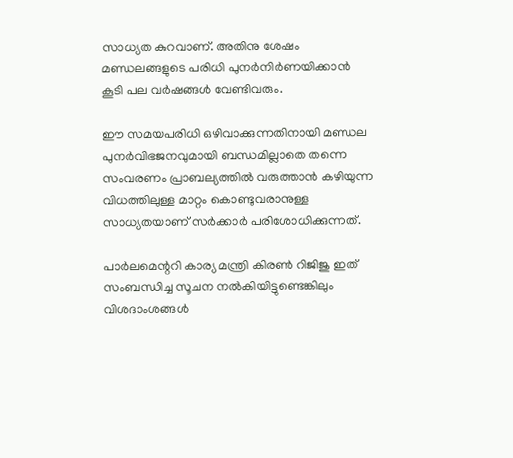സാധ്യത കുറവാണ്. അതിനു ശേഷം മണ്ഡലങ്ങളുടെ പരിധി പുനര്‍നിര്‍ണയിക്കാന്‍ കൂടി പല വര്‍ഷങ്ങള്‍ വേണ്ടിവരും.

ഈ സമയപരിധി ഒഴിവാക്കുന്നതിനായി മണ്ഡല പുനര്‍വിഭജനവുമായി ബന്ധമില്ലാതെ തന്നെ സംവരണം പ്രാബല്യത്തില്‍ വരുത്താന്‍ കഴിയുന്ന വിധത്തിലുള്ള മാറ്റം കൊണ്ടുവരാനുള്ള സാധ്യതയാണ് സര്‍ക്കാര്‍ പരിശോധിക്കുന്നത്.

പാര്‍ലമെന്ററി കാര്യ മന്ത്രി കിരണ്‍ റിജിജു ഇത് സംബന്ധിച്ച സൂചന നല്‍കിയിട്ടുണ്ടെങ്കിലും വിശദാംശങ്ങള്‍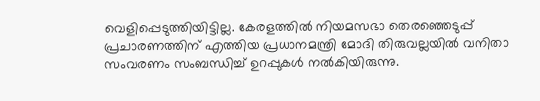വെളിപ്പെടുത്തിയിട്ടില്ല. കേരളത്തില്‍ നിയമസഭാ തെരഞ്ഞെടുപ്പ് പ്രചാരണത്തിന് എത്തിയ പ്രധാനമന്ത്രി മോദി തിരുവല്ലയില്‍ വനിതാ സംവരണം സംബന്ധിച്ച് ഉറപ്പുകള്‍ നല്‍കിയിരുന്നു.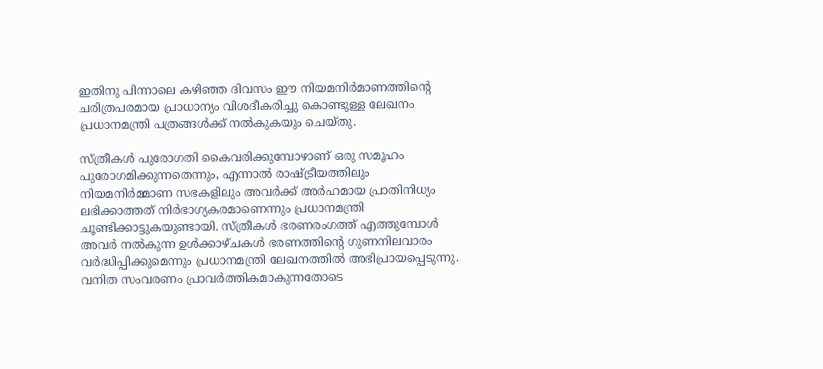ഇതിനു പിന്നാലെ കഴിഞ്ഞ ദിവസം ഈ നിയമനിര്‍മാണത്തിന്റെ ചരിത്രപരമായ പ്രാധാന്യം വിശദീകരിച്ചു കൊണ്ടുള്ള ലേഖനം പ്രധാനമന്ത്രി പത്രങ്ങള്‍ക്ക് നല്‍കുകയും ചെയ്തു.

സ്ത്രീകള്‍ പുരോഗതി കൈവരിക്കുമ്പോഴാണ് ഒരു സമൂഹം പുരോഗമിക്കുന്നതെന്നും, എന്നാല്‍ രാഷ്‌ട്രീയത്തിലും നിയമനിര്‍മ്മാണ സഭകളിലും അവര്‍ക്ക് അര്‍ഹമായ പ്രാതിനിധ്യം ലഭിക്കാത്തത് നിര്‍ഭാഗ്യകരമാണെന്നും പ്രധാനമന്ത്രി ചൂണ്ടിക്കാട്ടുകയുണ്ടായി. സ്ത്രീകള്‍ ഭരണരംഗത്ത് എത്തുമ്പോള്‍ അവര്‍ നല്‍കുന്ന ഉള്‍ക്കാഴ്ചകള്‍ ഭരണത്തിന്റെ ഗുണനിലവാരം വര്‍ദ്ധിപ്പിക്കുമെന്നും പ്രധാനമന്ത്രി ലേഖനത്തില്‍ അഭിപ്രായപ്പെടുന്നു. വനിത സംവരണം പ്രാവര്‍ത്തികമാകുന്നതോടെ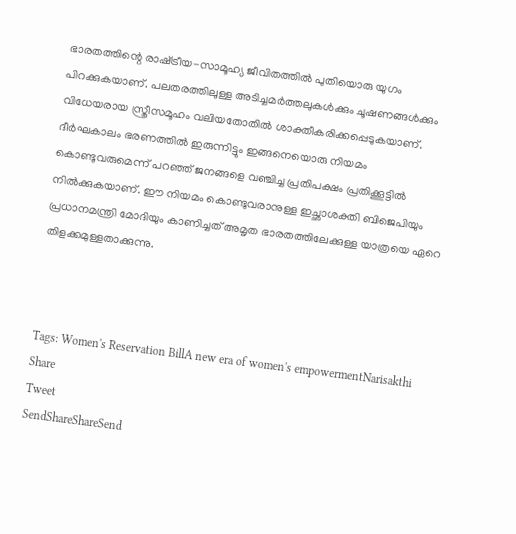ഭാരതത്തിന്റെ രാഷ്‌ട്രീയ-സാമൂഹ്യ ജീവിതത്തില്‍ പുതിയൊരു യുഗം പിറക്കുകയാണ്. പലതരത്തിലുള്ള അടിച്ചമര്‍ത്തലുകള്‍ക്കും ചൂഷണങ്ങള്‍ക്കും വിധേയരായ സ്ത്രീസമൂഹം വലിയതോതില്‍ ശാക്തീകരിക്കപ്പെടുകയാണ്. ദീര്‍ഘകാലം ഭരണത്തില്‍ ഇരുന്നിട്ടും ഇങ്ങനെയൊരു നിയമം കൊണ്ടുവരുമെന്ന് പറഞ്ഞ് ജനങ്ങളെ വഞ്ചിച്ച പ്രതിപക്ഷം പ്രതിക്കൂട്ടില്‍ നില്‍ക്കുകയാണ്. ഈ നിയമം കൊണ്ടുവരാനുള്ള ഇച്ഛാശക്തി ബിജെപിയും പ്രധാനമന്ത്രി മോദിയും കാണിച്ചത് അമൃത ഭാരതത്തിലേക്കുള്ള യാത്രയെ ഏറെ തിളക്കമുള്ളതാക്കുന്നു.



Tags: Women's Reservation BillA new era of women's empowermentNarisakthi
Share
Tweet
SendShareShareSend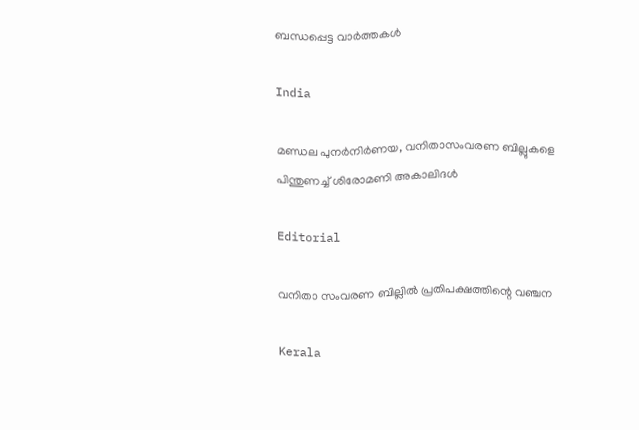ബന്ധപ്പെട്ട വാര്‍ത്തകള്‍

India

മണ്ഡല പുനര്‍നിര്‍ണയ, വനിതാസംവരണ ബില്ലുകളെ പിന്തുണച്ച് ശിരോമണി അകാലിദള്‍

Editorial

വനിതാ സംവരണ ബില്ലില്‍ പ്രതിപക്ഷത്തിന്റെ വഞ്ചന

Kerala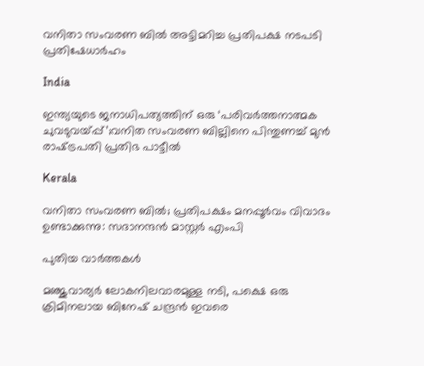വനിതാ സംവരണ ബില്‍ അട്ടിമറിച്ച പ്രതിപക്ഷ നടപടി പ്രതിഷേധാര്‍ഹം

India

ഇന്ത്യയുടെ ജനാധിപത്യത്തിന് ഒരു ‘പരിവർത്തനാത്മക ചുവടുവയ്‌പ്പ്’;വനിത സംവരണ ബില്ലിനെ പിന്തുണച്ച് മുൻ രാഷ്‌ട്രപതി പ്രതിഭ പാട്ടീൽ

Kerala

വനിതാ സംവരണ ബില്‍; പ്രതിപക്ഷം മനപ്പൂര്‍വം വിവാദം ഉണ്ടാക്കുന്നു: സദാനന്ദന്‍ മാസ്റ്റര്‍ എംപി

പുതിയ വാര്‍ത്തകള്‍

മ‌ഞ്ജുവാര്യര്‍ ലോകനിലവാരമുള്ള നടി, പക്ഷെ ഒരു ക്രിമിനലായ ബിനേഷ് ചന്ദ്രന്‍ ഇവരെ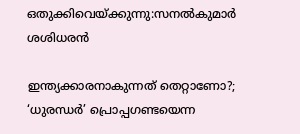ഒതുക്കിവെയ്‌ക്കുന്നു:സനല്‍കുമാര്‍ ശശിധരന്‍

ഇന്ത്യക്കാരനാകുന്നത് തെറ്റാണോ?; ‘ധുരന്ധര്‍’ പ്രൊപ്പഗണ്ടയെന്ന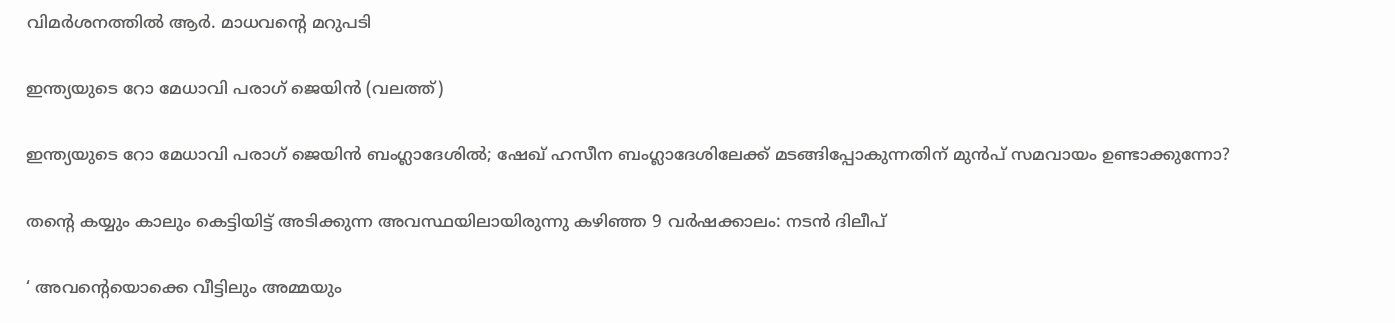വിമര്‍ശനത്തില്‍ ആര്‍. മാധവന്റെ മറുപടി

ഇന്ത്യയുടെ റോ മേധാവി പരാഗ് ജെയിന്‍ (വലത്ത്)

ഇന്ത്യയുടെ റോ മേധാവി പരാഗ് ജെയിന്‍ ബംഗ്ലാദേശില്‍; ഷേഖ് ഹസീന ബംഗ്ലാദേശിലേക്ക് മടങ്ങിപ്പോകുന്നതിന് മുന്‍പ് സമവായം ഉണ്ടാക്കുന്നോ?

തന്റെ കയ്യും കാലും കെട്ടിയിട്ട് അടിക്കുന്ന അവസ്ഥയിലായിരുന്നു കഴിഞ്ഞ 9 വർഷക്കാലം: നടന്‍ ദിലീപ്

‘ അവന്റെയൊക്കെ വീട്ടിലും അമ്മയും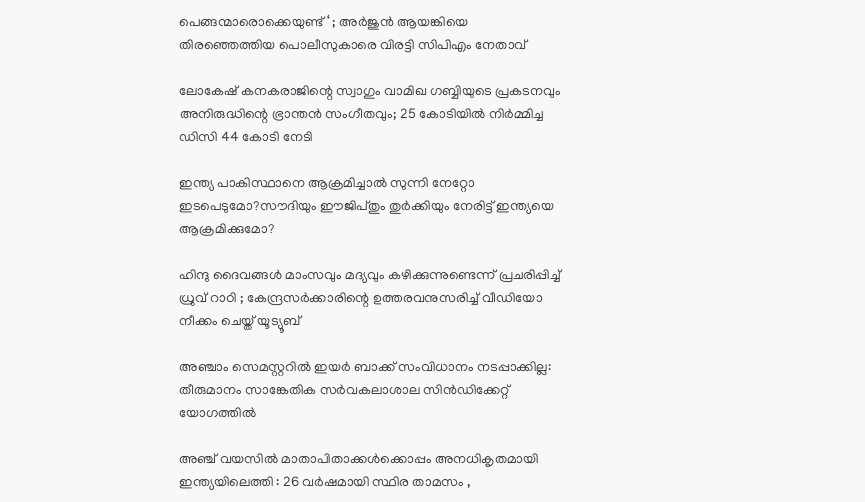പെങ്ങന്മാരൊക്കെയുണ്ട് ‘ ; അർജുൻ ആയങ്കിയെ തിരഞ്ഞെത്തിയ പൊലീസുകാരെ വിരട്ടി സിപിഎം നേതാവ്

ലോകേഷ് കനകരാജിന്റെ സ്വാഗും വാമിഖ ഗബ്ബിയുടെ പ്രകടനവും അനിരുദ്ധിന്റെ ഭ്രാന്തന്‍ സംഗീതവും; 25 കോടിയില്‍ നിര്‍മ്മിച്ച ഡിസി 44 കോടി നേടി

ഇന്ത്യ പാകിസ്ഥാനെ ആക്രമിച്ചാല്‍ സുന്നി നേറ്റോ ഇടപെടുമോ?സൗദിയും ഈജിപ്തും തുര്‍ക്കിയും നേരിട്ട് ഇന്ത്യയെ ആക്രമിക്കുമോ?

ഹിന്ദു ദൈവങ്ങൾ മാംസവും മദ്യവും കഴിക്കുന്നുണ്ടെന്ന് പ്രചരിപ്പിച്ച് ധ്രുവ് റാഠി ; കേന്ദ്രസർക്കാരിന്റെ ഉത്തരവനുസരിച്ച് വീഡിയോ നീക്കം ചെയ്ത് യൂട്യൂബ്

അഞ്ചാം സെമസ്റ്ററില്‍ ഇയര്‍ ബാക്ക് സംവിധാനം നടപ്പാക്കില്ല: തീരുമാനം സാങ്കേതിക സര്‍വകലാശാല സിന്‍ഡിക്കേറ്റ് യോഗത്തില്‍

അഞ്ച് വയസിൽ മാതാപിതാക്കൾക്കൊപ്പം അനധികൃതമായി ഇന്ത്യയിലെത്തി : 26 വർഷമായി സ്ഥിര താമസം ,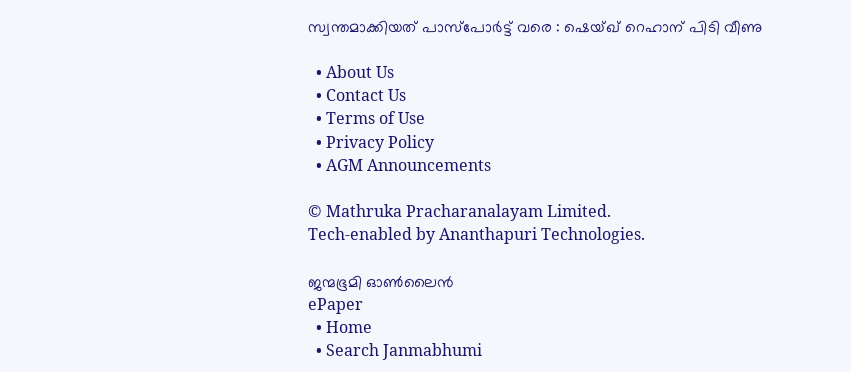സ്വന്തമാക്കിയത് പാസ്പോർട്ട് വരെ : ഷെയ്ഖ് റെഹാന് പിടി വീണു

  • About Us
  • Contact Us
  • Terms of Use
  • Privacy Policy
  • AGM Announcements

© Mathruka Pracharanalayam Limited.
Tech-enabled by Ananthapuri Technologies.

ജന്മഭൂമി ഓണ്‍ലൈന്‍
ePaper
  • Home
  • Search Janmabhumi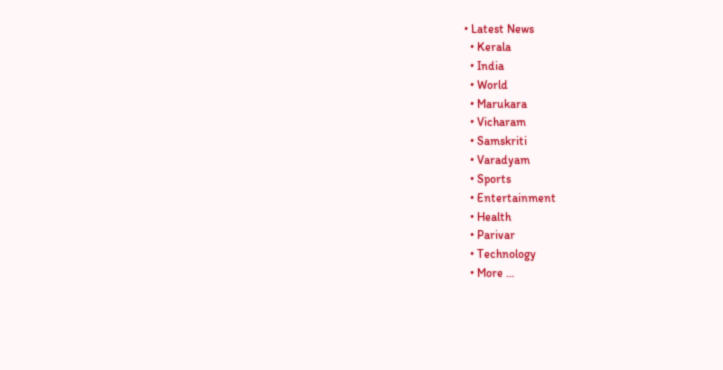• Latest News
  • Kerala
  • India
  • World
  • Marukara
  • Vicharam
  • Samskriti
  • Varadyam
  • Sports
  • Entertainment
  • Health
  • Parivar
  • Technology
  • More …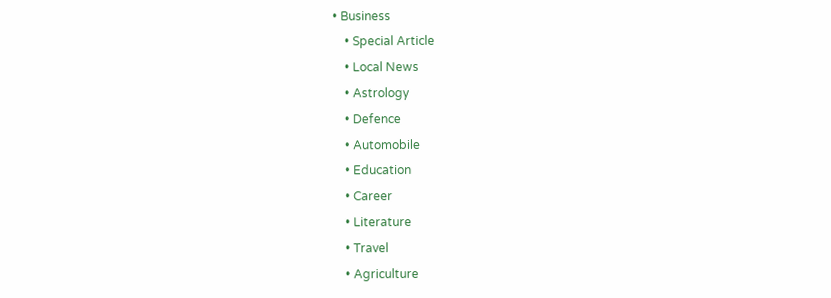• Business
    • Special Article
    • Local News
    • Astrology
    • Defence
    • Automobile
    • Education
    • Career
    • Literature
    • Travel
    • Agriculture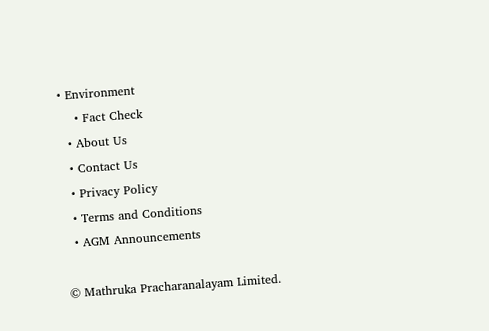• Environment
    • Fact Check
  • About Us
  • Contact Us
  • Privacy Policy
  • Terms and Conditions
  • AGM Announcements

© Mathruka Pracharanalayam Limited.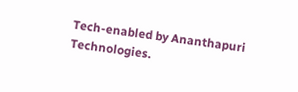Tech-enabled by Ananthapuri Technologies.